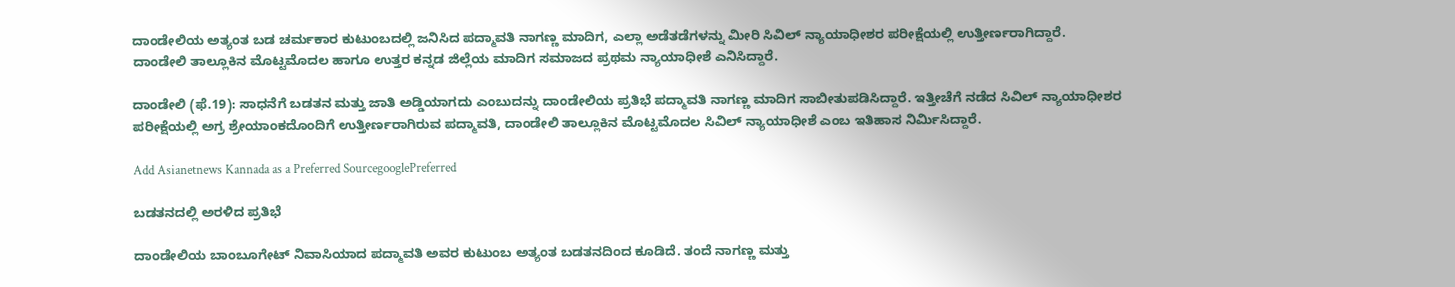ದಾಂಡೇಲಿಯ ಅತ್ಯಂತ ಬಡ ಚರ್ಮಕಾರ ಕುಟುಂಬದಲ್ಲಿ ಜನಿಸಿದ ಪದ್ಮಾವತಿ ನಾಗಣ್ಣ ಮಾದಿಗ, ಎಲ್ಲಾ ಅಡೆತಡೆಗಳನ್ನು ಮೀರಿ ಸಿವಿಲ್ ನ್ಯಾಯಾಧೀಶರ ಪರೀಕ್ಷೆಯಲ್ಲಿ ಉತ್ತೀರ್ಣರಾಗಿದ್ದಾರೆ. ದಾಂಡೇಲಿ ತಾಲ್ಲೂಕಿನ ಮೊಟ್ಟಮೊದಲ ಹಾಗೂ ಉತ್ತರ ಕನ್ನಡ ಜಿಲ್ಲೆಯ ಮಾದಿಗ ಸಮಾಜದ ಪ್ರಥಮ ನ್ಯಾಯಾಧೀಶೆ ಎನಿಸಿದ್ದಾರೆ.

ದಾಂಡೇಲಿ (ಫೆ.19): ಸಾಧನೆಗೆ ಬಡತನ ಮತ್ತು ಜಾತಿ ಅಡ್ಡಿಯಾಗದು ಎಂಬುದನ್ನು ದಾಂಡೇಲಿಯ ಪ್ರತಿಭೆ ಪದ್ಮಾವತಿ ನಾಗಣ್ಣ ಮಾದಿಗ ಸಾಬೀತುಪಡಿಸಿದ್ದಾರೆ. ಇತ್ತೀಚೆಗೆ ನಡೆದ ಸಿವಿಲ್ ನ್ಯಾಯಾಧೀಶರ ಪರೀಕ್ಷೆಯಲ್ಲಿ ಅಗ್ರ ಶ್ರೇಯಾಂಕದೊಂದಿಗೆ ಉತ್ತೀರ್ಣರಾಗಿರುವ ಪದ್ಮಾವತಿ, ದಾಂಡೇಲಿ ತಾಲ್ಲೂಕಿನ ಮೊಟ್ಟಮೊದಲ ಸಿವಿಲ್ ನ್ಯಾಯಾಧೀಶೆ ಎಂಬ ಇತಿಹಾಸ ನಿರ್ಮಿಸಿದ್ದಾರೆ.

Add Asianetnews Kannada as a Preferred SourcegooglePreferred

ಬಡತನದಲ್ಲಿ ಅರಳಿದ ಪ್ರತಿಭೆ

ದಾಂಡೇಲಿಯ ಬಾಂಬೂಗೇಟ್ ನಿವಾಸಿಯಾದ ಪದ್ಮಾವತಿ ಅವರ ಕುಟುಂಬ ಅತ್ಯಂತ ಬಡತನದಿಂದ ಕೂಡಿದೆ. ತಂದೆ ನಾಗಣ್ಣ ಮತ್ತು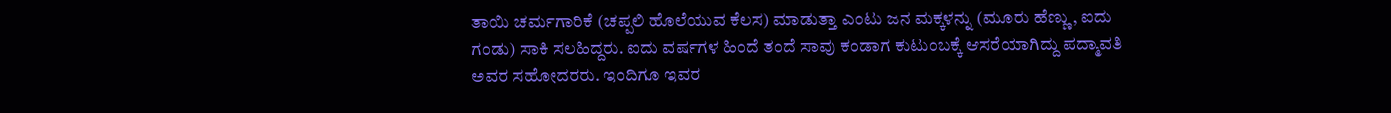ತಾಯಿ ಚರ್ಮಗಾರಿಕೆ (ಚಪ್ಪಲಿ ಹೊಲೆಯುವ ಕೆಲಸ) ಮಾಡುತ್ತಾ ಎಂಟು ಜನ ಮಕ್ಕಳನ್ನು (ಮೂರು ಹೆಣ್ಣು, ಐದು ಗಂಡು) ಸಾಕಿ ಸಲಹಿದ್ದರು. ಐದು ವರ್ಷಗಳ ಹಿಂದೆ ತಂದೆ ಸಾವು ಕಂಡಾಗ ಕುಟುಂಬಕ್ಕೆ ಆಸರೆಯಾಗಿದ್ದು ಪದ್ಮಾವತಿ ಅವರ ಸಹೋದರರು. ಇಂದಿಗೂ ಇವರ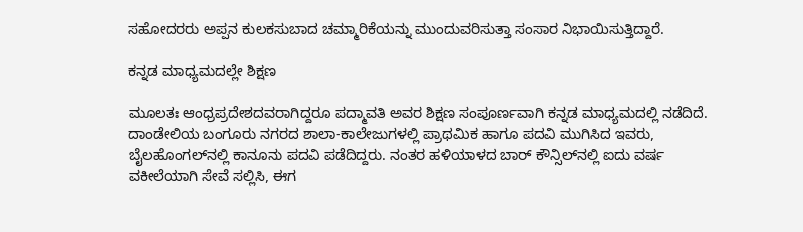ಸಹೋದರರು ಅಪ್ಪನ ಕುಲಕಸುಬಾದ ಚಮ್ಮಾರಿಕೆಯನ್ನು ಮುಂದುವರಿಸುತ್ತಾ ಸಂಸಾರ ನಿಭಾಯಿಸುತ್ತಿದ್ದಾರೆ.

ಕನ್ನಡ ಮಾಧ್ಯಮದಲ್ಲೇ ಶಿಕ್ಷಣ

ಮೂಲತಃ ಆಂಧ್ರಪ್ರದೇಶದವರಾಗಿದ್ದರೂ ಪದ್ಮಾವತಿ ಅವರ ಶಿಕ್ಷಣ ಸಂಪೂರ್ಣವಾಗಿ ಕನ್ನಡ ಮಾಧ್ಯಮದಲ್ಲಿ ನಡೆದಿದೆ. ದಾಂಡೇಲಿಯ ಬಂಗೂರು ನಗರದ ಶಾಲಾ-ಕಾಲೇಜುಗಳಲ್ಲಿ ಪ್ರಾಥಮಿಕ ಹಾಗೂ ಪದವಿ ಮುಗಿಸಿದ ಇವರು, ಬೈಲಹೊಂಗಲ್‌ನಲ್ಲಿ ಕಾನೂನು ಪದವಿ ಪಡೆದಿದ್ದರು. ನಂತರ ಹಳಿಯಾಳದ ಬಾರ್ ಕೌನ್ಸಿಲ್‌ನಲ್ಲಿ ಐದು ವರ್ಷ ವಕೀಲೆಯಾಗಿ ಸೇವೆ ಸಲ್ಲಿಸಿ, ಈಗ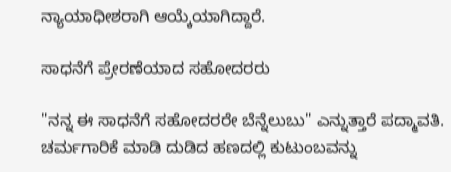ನ್ಯಾಯಾಧೀಶರಾಗಿ ಆಯ್ಕೆಯಾಗಿದ್ದಾರೆ.

ಸಾಧನೆಗೆ ಪ್ರೇರಣೆಯಾದ ಸಹೋದರರು

"ನನ್ನ ಈ ಸಾಧನೆಗೆ ಸಹೋದರರೇ ಬೆನ್ನೆಲುಬು" ಎನ್ನುತ್ತಾರೆ ಪದ್ಮಾವತಿ. ಚರ್ಮಗಾರಿಕೆ ಮಾಡಿ ದುಡಿದ ಹಣದಲ್ಲಿ ಕುಟುಂಬವನ್ನು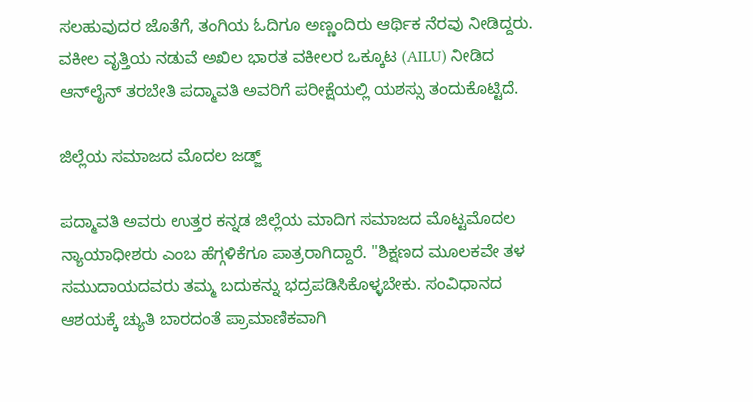ಸಲಹುವುದರ ಜೊತೆಗೆ, ತಂಗಿಯ ಓದಿಗೂ ಅಣ್ಣಂದಿರು ಆರ್ಥಿಕ ನೆರವು ನೀಡಿದ್ದರು. ವಕೀಲ ವೃತ್ತಿಯ ನಡುವೆ ಅಖಿಲ ಭಾರತ ವಕೀಲರ ಒಕ್ಕೂಟ (AILU) ನೀಡಿದ ಆನ್‌ಲೈನ್ ತರಬೇತಿ ಪದ್ಮಾವತಿ ಅವರಿಗೆ ಪರೀಕ್ಷೆಯಲ್ಲಿ ಯಶಸ್ಸು ತಂದುಕೊಟ್ಟಿದೆ.

ಜಿಲ್ಲೆಯ ಸಮಾಜದ ಮೊದಲ ಜಡ್ಜ್

ಪದ್ಮಾವತಿ ಅವರು ಉತ್ತರ ಕನ್ನಡ ಜಿಲ್ಲೆಯ ಮಾದಿಗ ಸಮಾಜದ ಮೊಟ್ಟಮೊದಲ ನ್ಯಾಯಾಧೀಶರು ಎಂಬ ಹೆಗ್ಗಳಿಕೆಗೂ ಪಾತ್ರರಾಗಿದ್ದಾರೆ. "ಶಿಕ್ಷಣದ ಮೂಲಕವೇ ತಳ ಸಮುದಾಯದವರು ತಮ್ಮ ಬದುಕನ್ನು ಭದ್ರಪಡಿಸಿಕೊಳ್ಳಬೇಕು. ಸಂವಿಧಾನದ ಆಶಯಕ್ಕೆ ಚ್ಯುತಿ ಬಾರದಂತೆ ಪ್ರಾಮಾಣಿಕವಾಗಿ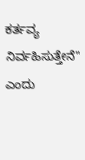ಕರ್ತವ್ಯ ನಿರ್ವಹಿಸುತ್ತೇನೆ" ಎಂದು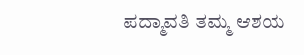ಪದ್ಮಾವತಿ ತಮ್ಮ ಆಶಯ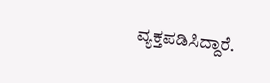ವ್ಯಕ್ತಪಡಿಸಿದ್ದಾರೆ.